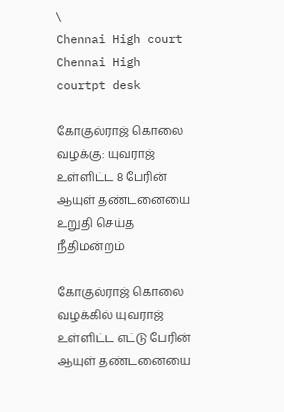\
Chennai High court
Chennai High courtpt desk

கோகுல்ராஜ் கொலை வழக்கு: யுவராஜ் உள்ளிட்ட 8 பேரின் ஆயுள் தண்டனையை உறுதி செய்த நீதிமன்றம்

கோகுல்ராஜ் கொலை வழக்கில் யுவராஜ் உள்ளிட்ட எட்டு பேரின் ஆயுள் தண்டனையை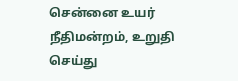சென்னை உயர் நீதிமன்றம், உறுதி செய்து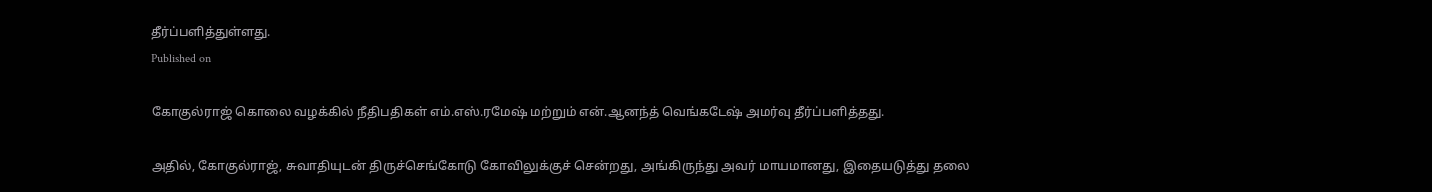தீர்ப்பளித்துள்ளது.
Published on

கோகுல்ராஜ் கொலை வழக்கில் நீதிபதிகள் எம்.எஸ்.ரமேஷ் மற்றும் என்.ஆனந்த் வெங்கடேஷ் அமர்வு தீர்ப்பளித்தது.

அதில், கோகுல்ராஜ், சுவாதியுடன் திருச்செங்கோடு கோவிலுக்குச் சென்றது, அங்கிருந்து அவர் மாயமானது, இதையடுத்து தலை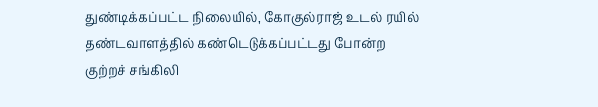துண்டிக்கப்பட்ட நிலையில், கோகுல்ராஜ் உடல் ரயில் தண்டவாளத்தில் கண்டெடுக்கப்பட்டது போன்ற குற்றச் சங்கிலி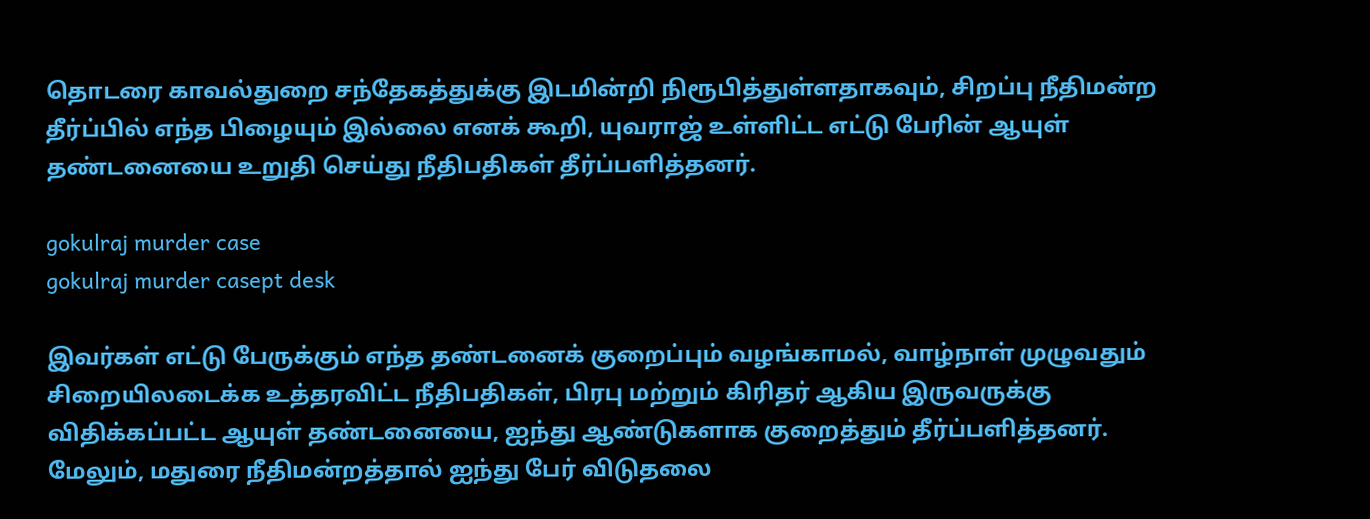தொடரை காவல்துறை சந்தேகத்துக்கு இடமின்றி நிரூபித்துள்ளதாகவும், சிறப்பு நீதிமன்ற தீர்ப்பில் எந்த பிழையும் இல்லை எனக் கூறி, யுவராஜ் உள்ளிட்ட எட்டு பேரின் ஆயுள் தண்டனையை உறுதி செய்து நீதிபதிகள் தீர்ப்பளித்தனர்.

gokulraj murder case
gokulraj murder casept desk

இவர்கள் எட்டு பேருக்கும் எந்த தண்டனைக் குறைப்பும் வழங்காமல், வாழ்நாள் முழுவதும் சிறையிலடைக்க உத்தரவிட்ட நீதிபதிகள், பிரபு மற்றும் கிரிதர் ஆகிய இருவருக்கு விதிக்கப்பட்ட ஆயுள் தண்டனையை, ஐந்து ஆண்டுகளாக குறைத்தும் தீர்ப்பளித்தனர். மேலும், மதுரை நீதிமன்றத்தால் ஐந்து பேர் விடுதலை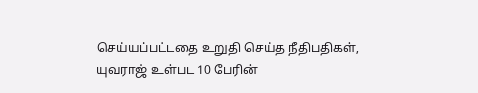செய்யப்பட்டதை உறுதி செய்த நீதிபதிகள், யுவராஜ் உள்பட 10 பேரின்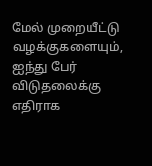மேல் முறையீட்டு வழக்குகளையும், ஐந்து பேர் விடுதலைக்கு எதிராக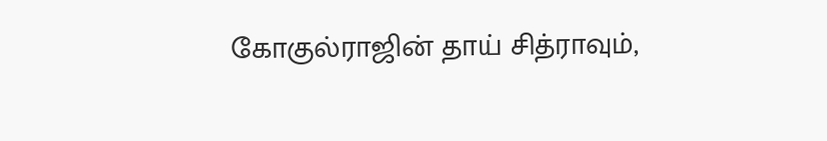கோகுல்ராஜின் தாய் சித்ராவும்,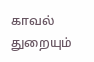காவல் துறையும்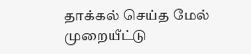தாக்கல் செய்த மேல் முறையீட்டு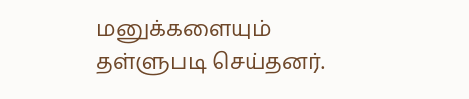மனுக்களையும் தள்ளுபடி செய்தனர்.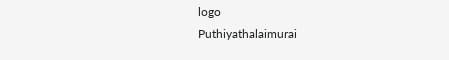logo
Puthiyathalaimurai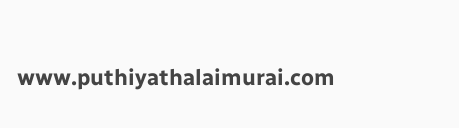www.puthiyathalaimurai.com